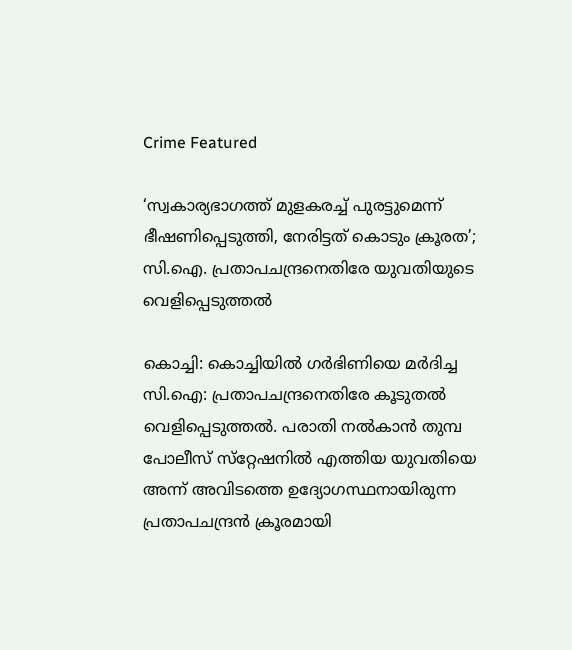Crime Featured

‘സ്വകാര്യഭാഗത്ത് മുളകരച്ച് പുരട്ടുമെന്ന് ഭീഷണിപ്പെടുത്തി, നേരിട്ടത് കൊടും ക്രൂരത’; സി.ഐ. പ്രതാപചന്ദ്രനെതിരേ യുവതിയുടെ വെളിപ്പെടുത്തല്‍

കൊച്ചി: കൊച്ചിയില്‍ ഗര്‍ഭിണിയെ മര്‍ദിച്ച സി.ഐ: പ്രതാപചന്ദ്രനെതിരേ കൂടുതല്‍ വെളിപ്പെടുത്തല്‍. പരാതി നല്‍കാന്‍ തുമ്പ പോലീസ് സ്‌റ്റേഷനില്‍ എത്തിയ യുവതിയെ അന്ന് അവിടത്തെ ഉദ്യോഗസ്ഥനായിരുന്ന പ്രതാപചന്ദ്രന്‍ ക്രൂരമായി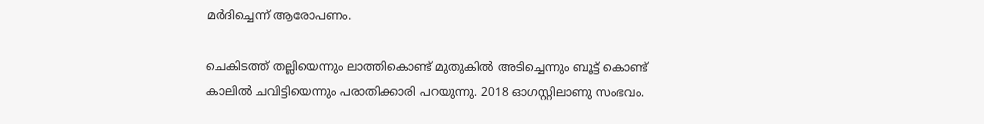മര്‍ദിച്ചെന്ന് ആരോപണം.

ചെകിടത്ത് തല്ലിയെന്നും ലാത്തികൊണ്ട് മുതുകില്‍ അടിച്ചെന്നും ബൂട്ട് കൊണ്ട് കാലില്‍ ചവിട്ടിയെന്നും പരാതിക്കാരി പറയുന്നു. 2018 ഓഗസ്റ്റിലാണു സംഭവം.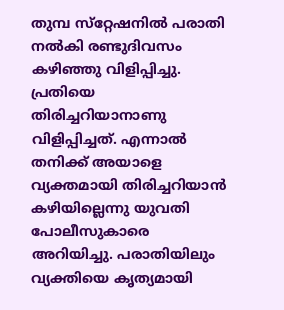തുമ്പ സ്‌റ്റേഷനില്‍ പരാതി നല്‍കി രണ്ടുദിവസം കഴിഞ്ഞു വിളിപ്പിച്ചു. പ്രതിയെ തിരിച്ചറിയാനാണു വിളിപ്പിച്ചത്. എന്നാല്‍ തനിക്ക് അയാളെ വ്യക്തമായി തിരിച്ചറിയാന്‍ കഴിയില്ലെന്നു യുവതി പോലീസുകാരെ അറിയിച്ചു. പരാതിയിലും വ്യക്തിയെ കൃത്യമായി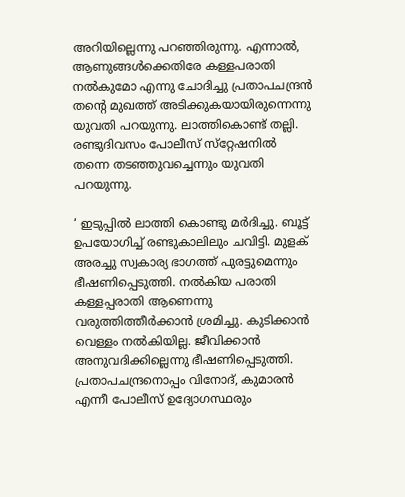അറിയില്ലെന്നു പറഞ്ഞിരുന്നു. എന്നാല്‍, ആണുങ്ങള്‍ക്കെതിരേ കള്ളപരാതി നല്‍കുമോ എന്നു ചോദിച്ചു പ്രതാപചന്ദ്രന്‍ തന്റെ മുഖത്ത് അടിക്കുകയായിരുന്നെന്നു യുവതി പറയുന്നു. ലാത്തികൊണ്ട് തല്ലി. രണ്ടുദിവസം പോലീസ് സ്‌റ്റേഷനില്‍ തന്നെ തടഞ്ഞുവച്ചെന്നും യുവതി പറയുന്നു.

‘ ഇടുപ്പില്‍ ലാത്തി കൊണ്ടു മര്‍ദിച്ചു. ബൂട്ട് ഉപയോഗിച്ച് രണ്ടുകാലിലും ചവിട്ടി. മുളക് അരച്ചു സ്വകാര്യ ഭാഗത്ത് പുരട്ടുമെന്നും ഭീഷണിപ്പെടുത്തി. നല്‍കിയ പരാതി കള്ളപ്പരാതി ആണെന്നു വരുത്തിത്തീര്‍ക്കാന്‍ ശ്രമിച്ചു. കുടിക്കാന്‍ വെള്ളം നല്‍കിയില്ല. ജീവിക്കാന്‍ അനുവദിക്കില്ലെന്നു ഭീഷണിപ്പെടുത്തി. പ്രതാപചന്ദ്രനൊപ്പം വിനോദ്, കുമാരന്‍ എന്നീ പോലീസ് ഉദ്യോഗസ്ഥരും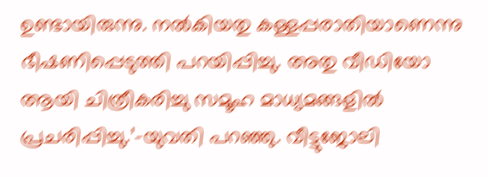ഉണ്ടായിരുന്നു. നല്‍കിയതു കള്ളപ്പരാതിയാണെന്നു ഭീഷണിപ്പെടുത്തി പറയിപ്പിച്ചു. അതു വീഡിയോ ആയി ചിത്രീകരിച്ചു സമൂഹ മാധ്യമങ്ങളില്‍ പ്രചരിപ്പിച്ചു.’-യുവതി പറഞ്ഞു. വീട്ടുജോലി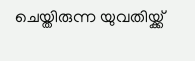ചെയ്തിരുന്ന യുവതിയ്ക്ക്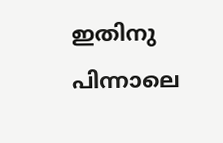ഇതിനു പിന്നാലെ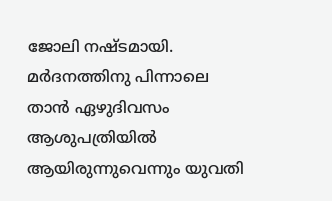ജോലി നഷ്ടമായി. മര്‍ദനത്തിനു പിന്നാലെ താന്‍ ഏഴുദിവസം ആശുപത്രിയില്‍ ആയിരുന്നുവെന്നും യുവതി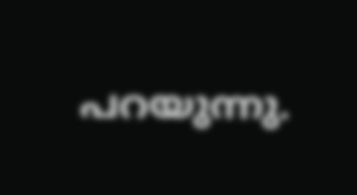പറയുന്നു.